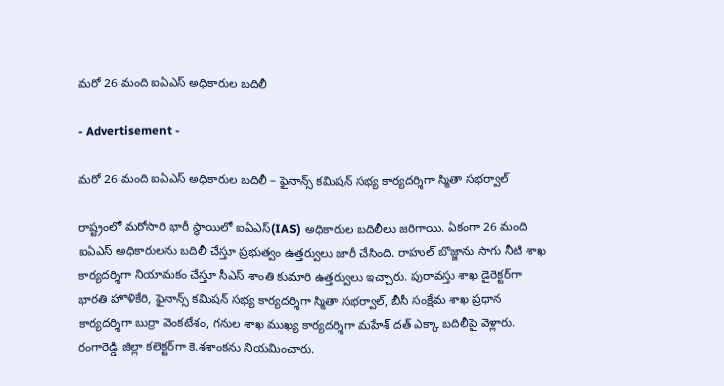మరో 26 మంది ఐఏఎస్‌ అధికారుల బదిలీ

- Advertisement -

మరో 26 మంది ఐఏఎస్‌ అధికారుల బదిలీ – ఫైనాన్స్‌ కమిషన్ సభ్య కార్యదర్శిగా స్మితా సభర్వాల్

రాష్ట్రంలో మరోసారి భారీ స్థాయిలో ఐఏఎస్‌(IAS) అధికారుల బదిలీలు జరిగాయి. ఏకంగా 26 మంది ఐఏఎస్‌ అధికారులను బదిలీ చేస్తూ ప్రభుత్వం ఉత్తర్వులు జారీ చేసింది. రాహుల్‌ బొజ్జాను సాగు నీటి శాఖ కార్యదర్శిగా నియామకం చేస్తూ సీఎస్‌ శాంతి కుమారి ఉత్తర్వులు ఇచ్చారు. పురావస్తు శాఖ డైరెక్టర్‌గా భారతి హొళికేరి, ఫైనాన్స్‌ కమిషన్ సభ్య కార్యదర్శిగా స్మితా సభర్వాల్, బీసీ సంక్షేమ శాఖ ప్రధాన కార్యదర్శిగా బుర్రా వెంకటేశం, గనుల శాఖ ముఖ్య కార్యదర్శిగా మహేశ్ దత్‌ ఎక్కా బదిలీపై వెళ్లారు. రంగారెడ్డి జిల్లా కలెక్టర్‌గా కె.శశాంకను నియమించారు.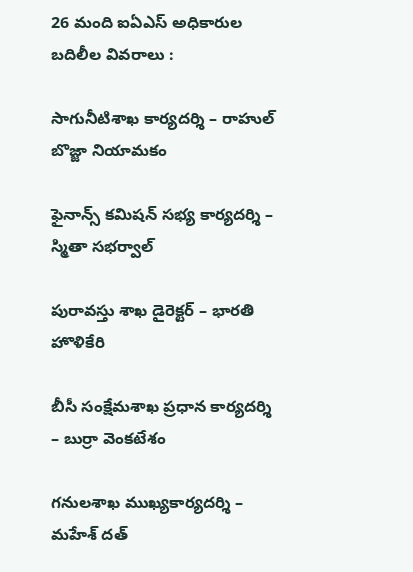26 మంది ఐఏఎస్‌ అధికారుల బదిలీల వివరాలు :

సాగునీటిశాఖ కార్యదర్శి – రాహుల్‌ బొజ్జా నియామకం

ఫైనాన్స్‌ కమిషన్‌ సభ్య కార్యదర్శి – స్మితా సభర్వాల్‌

పురావస్తు శాఖ డైరెక్టర్‌ – భారతి హొళికేరి

బీసీ సంక్షేమశాఖ ప్రధాన కార్యదర్శి – బుర్రా వెంకటేశం

గనులశాఖ ముఖ్యకార్యదర్శి – మహేశ్‌ దత్‌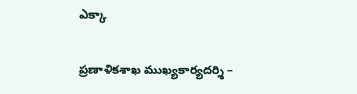ఎక్కా

ప్రణాళికశాఖ ముఖ్యకార్యదర్శి –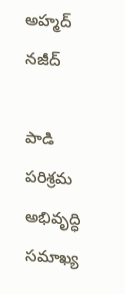అహ్మద్‌ నజీద్

పాడి పరిశ్రమ అభివృద్ధి సమాఖ్య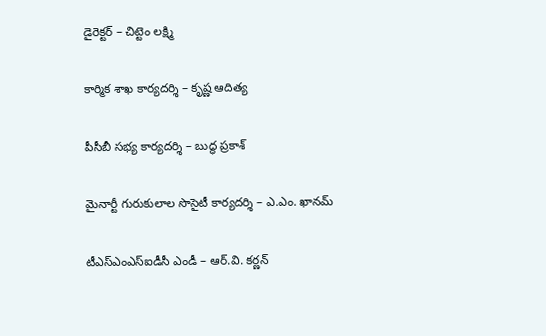డైరెక్టర్‌ – చిట్టెం లక్ష్మి

కార్మిక శాఖ కార్యదర్శి – కృష్ణ ఆదిత్య

పీసీబీ సభ్య కార్యదర్శి – బుద్ధ ప్రకాశ్‌

మైనార్టీ గురుకులాల సొసైటీ కార్యదర్శి – ఎ.ఎం. ఖానమ్‌

టీఎస్‌ఎంఎస్‌ఐడీసీ ఎండీ – ఆర్‌.వి. కర్ణన్‌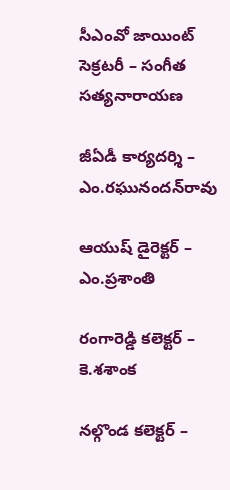సీఎంవో జాయింట్ సెక్రటరీ – సంగీత సత్యనారాయణ

జీఏడీ కార్యదర్శి – ఎం.రఘునందన్‌రావు

ఆయుష్‌ డైరెక్టర్‌ – ఎం.ప్రశాంతి

రంగారెడ్డి కలెక్టర్‌ – కె.శశాంక

నల్గొండ కలెక్టర్‌ –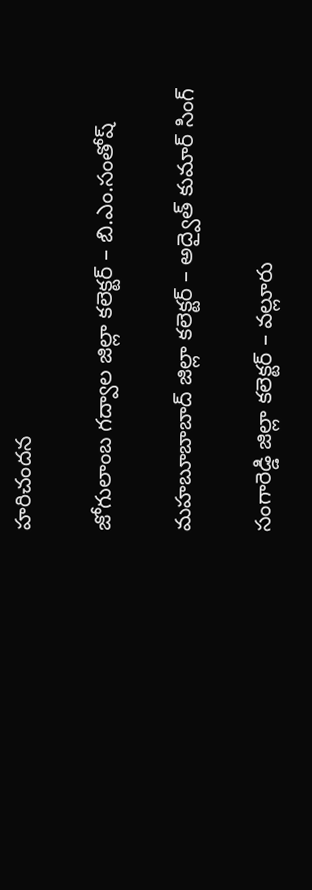హరిచందన

జోగులాంబ గద్వాల జిల్లా కలెక్టర్‌ – బి.ఎం.సంతోష్‌

మహబూబాబాద్ జిల్లా కలెక్టర్‌ – అద్వైత్‌ కుమార్ సింగ్‌

సంగారెడ్డి జిల్లా కలెక్టర్‌ – వల్లూరు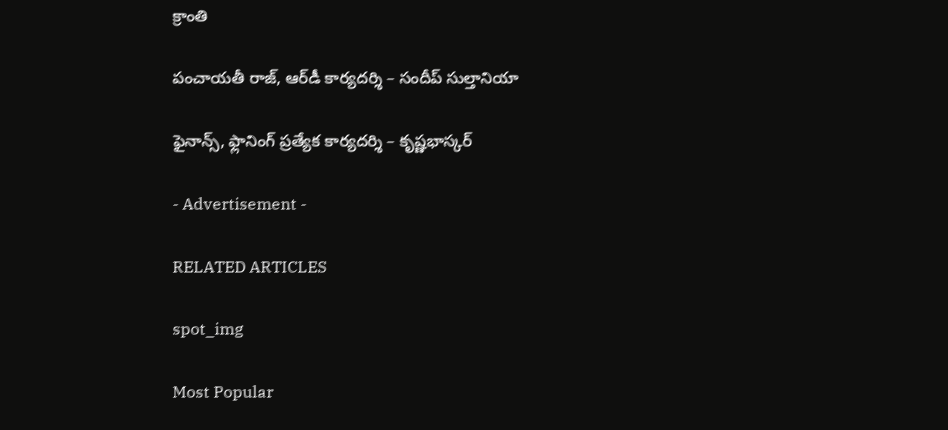క్రాంతి

పంచాయతీ రాజ్‌, ఆర్‌డీ కార్యదర్శి – సందీప్‌ సుల్తానియా

ఫైనాన్స్‌, ఫ్లానింగ్‌ ప్రత్యేక కార్యదర్శి – కృష్ణభాస్కర్‌

- Advertisement -

RELATED ARTICLES

spot_img

Most Popular